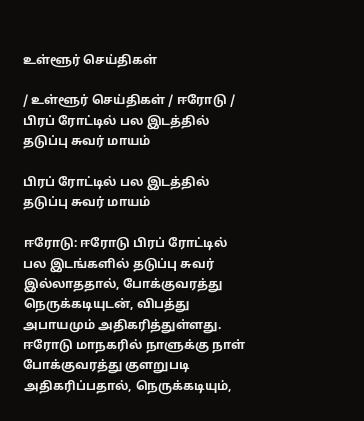உள்ளூர் செய்திகள்

/ உள்ளூர் செய்திகள் / ஈரோடு / பிரப் ரோட்டில் பல இடத்தில் தடுப்பு சுவர் மாயம்

பிரப் ரோட்டில் பல இடத்தில் தடுப்பு சுவர் மாயம்

ஈரோடு: ஈரோடு பிரப் ரோட்டில் பல இடங்களில் தடுப்பு சுவர் இல்லாததால், போக்குவரத்து நெருக்கடியுடன், விபத்து அபாயமும் அதிகரித்துள்ளது. ஈரோடு மாநகரில் நாளுக்கு நாள் போக்குவரத்து குளறுபடி அதிகரிப்பதால், நெருக்கடியும்,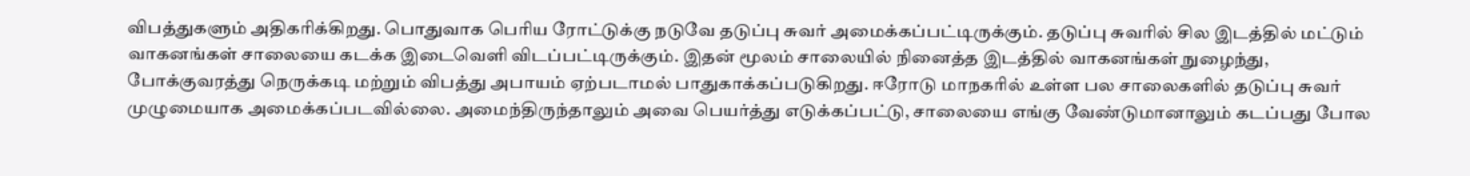விபத்துகளும் அதிகரிக்கிறது. பொதுவாக பெரிய ரோட்டுக்கு நடுவே தடுப்பு சுவர் அமைக்கப்பட்டிருக்கும். தடுப்பு சுவரில் சில இடத்தில் மட்டும் வாகனங்கள் சாலையை கடக்க இடைவெளி விடப்பட்டிருக்கும். இதன் மூலம் சாலையில் நினைத்த இடத்தில் வாகனங்கள் நுழைந்து, போக்குவரத்து நெருக்கடி மற்றும் விபத்து அபாயம் ஏற்படாமல் பாதுகாக்கப்படுகிறது. ஈரோடு மாநகரில் உள்ள பல சாலைகளில் தடுப்பு சுவர் முழுமையாக அமைக்கப்படவில்லை. அமைந்திருந்தாலும் அவை பெயர்த்து எடுக்கப்பட்டு, சாலையை எங்கு வேண்டுமானாலும் கடப்பது போல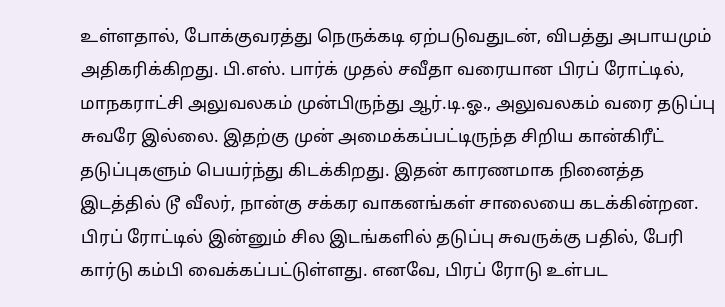உள்ளதால், போக்குவரத்து நெருக்கடி ஏற்படுவதுடன், விபத்து அபாயமும் அதிகரிக்கிறது. பி.எஸ். பார்க் முதல் சவீதா வரையான பிரப் ரோட்டில், மாநகராட்சி அலுவலகம் முன்பிருந்து ஆர்.டி.ஓ., அலுவலகம் வரை தடுப்பு சுவரே இல்லை. இதற்கு முன் அமைக்கப்பட்டிருந்த சிறிய கான்கிரீட் தடுப்புகளும் பெயர்ந்து கிடக்கிறது. இதன் காரணமாக நினைத்த இடத்தில் டூ வீலர், நான்கு சக்கர வாகனங்கள் சாலையை கடக்கின்றன. பிரப் ரோட்டில் இன்னும் சில இடங்களில் தடுப்பு சுவருக்கு பதில், பேரி கார்டு கம்பி வைக்கப்பட்டுள்ளது. எனவே, பிரப் ரோடு உள்பட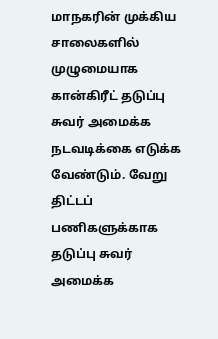மாநகரின் முக்கிய சாலைகளில் முழுமையாக கான்கிரீட் தடுப்பு சுவர் அமைக்க நடவடிக்கை எடுக்க வேண்டும். வேறு திட்டப் பணிகளுக்காக தடுப்பு சுவர் அமைக்க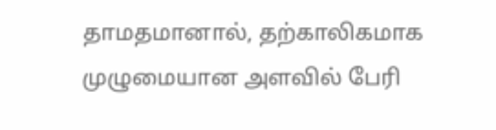தாமதமானால், தற்காலிகமாக முழுமையான அளவில் பேரி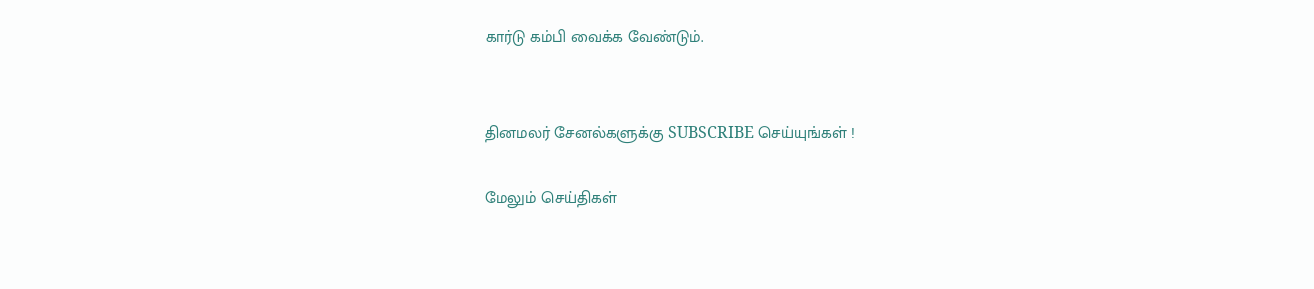கார்டு கம்பி வைக்க வேண்டும்.


தினமலர் சேனல்களுக்கு SUBSCRIBE செய்யுங்கள் !

மேலும் செய்திகள்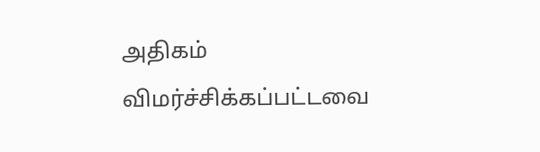அதிகம் விமர்ச்சிக்கப்பட்டவை